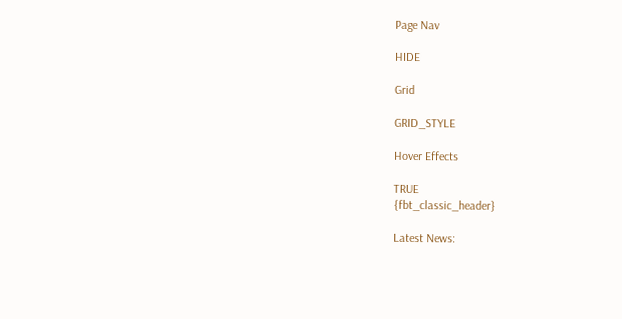Page Nav

HIDE

Grid

GRID_STYLE

Hover Effects

TRUE
{fbt_classic_header}

Latest News: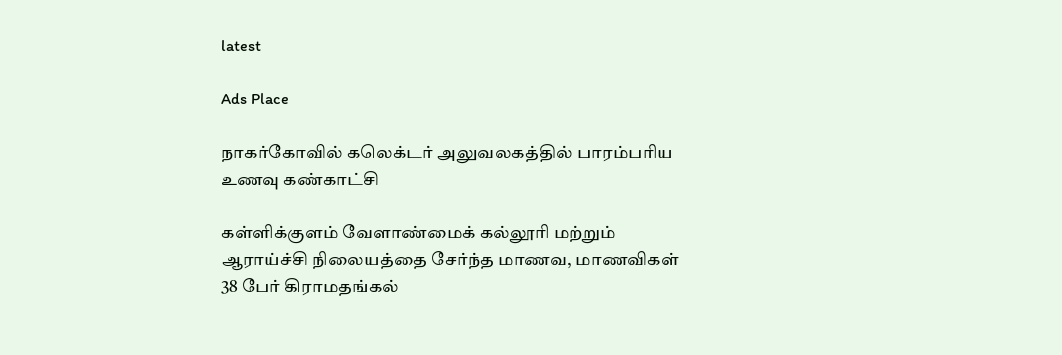latest

Ads Place

நாகர்கோவில் கலெக்டர் அலுவலகத்தில் பாரம்பரிய உணவு கண்காட்சி

கள்ளிக்குளம் வேளாண்மைக் கல்லூரி மற்றும் ஆராய்ச்சி நிலையத்தை சேர்ந்த மாணவ, மாணவிகள் 38 பேர் கிராமதங்கல்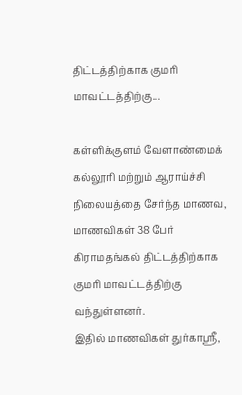திட்டத்திற்காக குமரி மாவட்டத்திற்கு...

கள்ளிக்குளம் வேளாண்மைக் கல்லூரி மற்றும் ஆராய்ச்சி நிலையத்தை சேர்ந்த மாணவ, மாணவிகள் 38 பேர் கிராமதங்கல் திட்டத்திற்காக குமரி மாவட்டத்திற்கு வந்துள்ளனர்.
இதில் மாணவிகள் துர்காஸ்ரீ,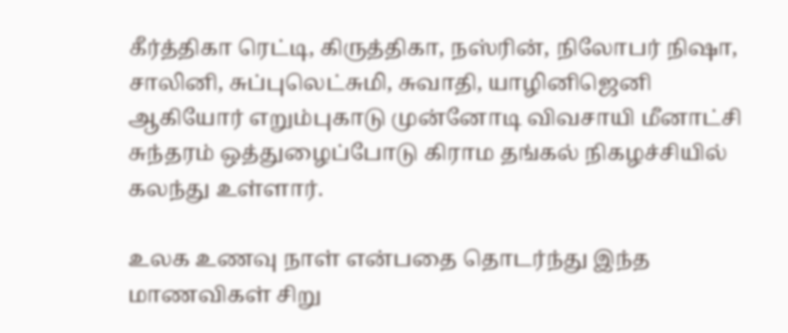கீர்த்திகா ரெட்டி, கிருத்திகா, நஸ்ரின், நிலோபர் நிஷா, சாலினி, சுப்புலெட்சுமி, சுவாதி, யாழினிஜெனி ஆகியோர் எறும்புகாடு முன்னோடி விவசாயி மீனாட்சி சுந்தரம் ஒத்துழைப்போடு கிராம தங்கல் நிகழச்சியில் கலந்து உள்ளார்.

உலக உணவு நாள் என்பதை தொடர்ந்து இந்த மாணவிகள் சிறு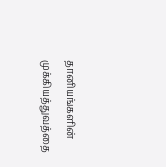தானியங்களின் முக்கியத்துவத்தை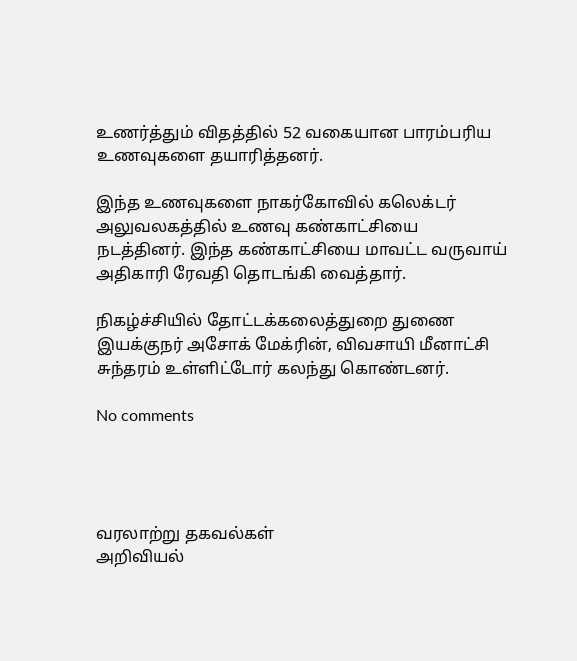உணர்த்தும் விதத்தில் 52 வகையான பாரம்பரிய உணவுகளை தயாரித்தனர்.

இந்த உணவுகளை நாகர்கோவில் கலெக்டர் அலுவலகத்தில் உணவு கண்காட்சியை நடத்தினர். இந்த கண்காட்சியை மாவட்ட வருவாய் அதிகாரி ரேவதி தொடங்கி வைத்தார்.

நிகழ்ச்சியில் தோட்டக்கலைத்துறை துணை இயக்குநர் அசோக் மேக்ரின், விவசாயி மீனாட்சி சுந்தரம் உள்ளிட்டோர் கலந்து கொண்டனர்.

No comments




வரலாற்று தகவல்கள்
அறிவியல்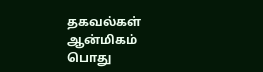தகவல்கள்
ஆன்மிகம்
பொது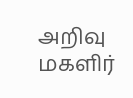அறிவு
மகளிர்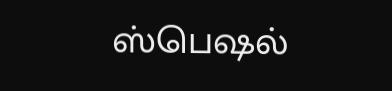ஸ்பெஷல்